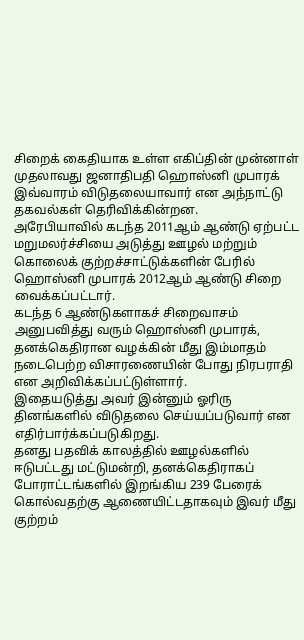சிறைக் கைதியாக உள்ள எகிப்தின் முன்னாள் முதலாவது ஜனாதிபதி ஹொஸ்னி முபாரக் இவ்வாரம் விடுதலையாவார் என அந்நாட்டு தகவல்கள் தெரிவிக்கின்றன.
அரேபியாவில் கடந்த 2011ஆம் ஆண்டு ஏற்பட்ட மறுமலர்ச்சியை அடுத்து ஊழல் மற்றும் கொலைக் குற்றச்சாட்டுக்களின் பேரில் ஹொஸ்னி முபாரக் 2012ஆம் ஆண்டு சிறை வைக்கப்பட்டார்.
கடந்த 6 ஆண்டுகளாகச் சிறைவாசம் அனுபவித்து வரும் ஹொஸ்னி முபாரக், தனக்கெதிரான வழக்கின் மீது இம்மாதம் நடைபெற்ற விசாரணையின் போது நிரபராதி என அறிவிக்கப்பட்டுள்ளார்.
இதையடுத்து அவர் இன்னும் ஓரிரு தினங்களில் விடுதலை செய்யப்படுவார் என எதிர்பார்க்கப்படுகிறது.
தனது பதவிக் காலத்தில் ஊழல்களில் ஈடுபட்டது மட்டுமன்றி, தனக்கெதிராகப் போராட்டங்களில் இறங்கிய 239 பேரைக் கொல்வதற்கு ஆணையிட்டதாகவும் இவர் மீது குற்றம்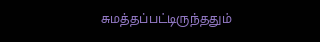சுமத்தப்பட்டிருந்ததும்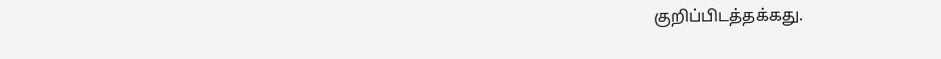குறிப்பிடத்தக்கது.